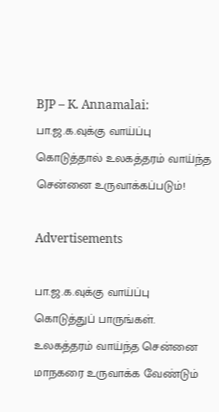BJP – K. Annamalai: பா.ஜ.க.வுக்கு வாய்ப்பு கொடுத்தால் உலகத்தரம் வாய்ந்த சென்னை உருவாக்கப்படும்!

Advertisements

பா.ஜ.க.வுக்கு வாய்ப்பு கொடுத்துப் பாருங்கள். உலகத்தரம் வாய்ந்த சென்னை மாநகரை உருவாக்க வேண்டும்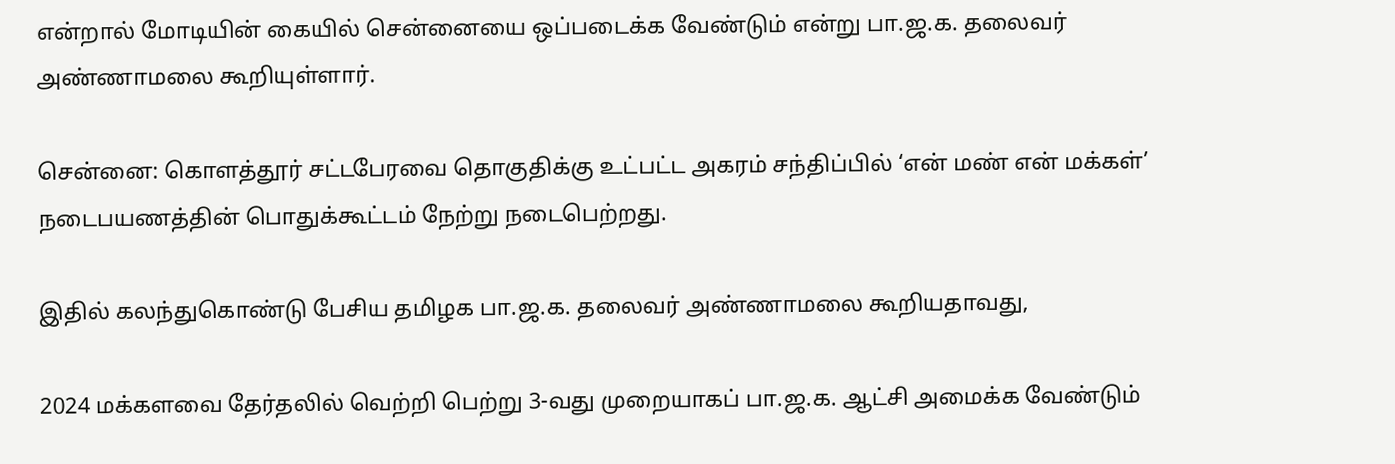என்றால் மோடியின் கையில் சென்னையை ஒப்படைக்க வேண்டும் என்று பா.ஜ.க. தலைவர் அண்ணாமலை கூறியுள்ளார்.

சென்னை: கொளத்தூர் சட்டபேரவை தொகுதிக்கு உட்பட்ட அகரம் சந்திப்பில் ‘என் மண் என் மக்கள்’ நடைபயணத்தின் பொதுக்கூட்டம் நேற்று நடைபெற்றது.

இதில் கலந்துகொண்டு பேசிய தமிழக பா.ஜ.க. தலைவர் அண்ணாமலை கூறியதாவது,

2024 மக்களவை தேர்தலில் வெற்றி பெற்று 3-வது முறையாகப் பா.ஜ.க. ஆட்சி அமைக்க வேண்டும்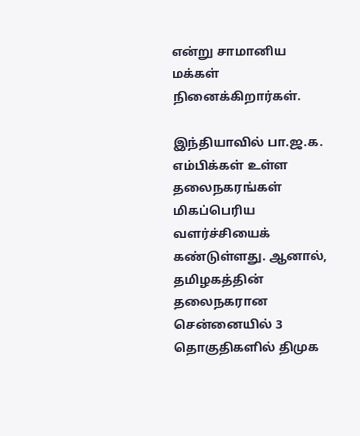என்று சாமானிய மக்கள் நினைக்கிறார்கள்.

இந்தியாவில் பா.ஜ.க. எம்பிக்கள் உள்ள தலைநகரங்கள் மிகப்பெரிய வளர்ச்சியைக் கண்டுள்ளது. ஆனால், தமிழகத்தின் தலைநகரான சென்னையில் 3 தொகுதிகளில் திமுக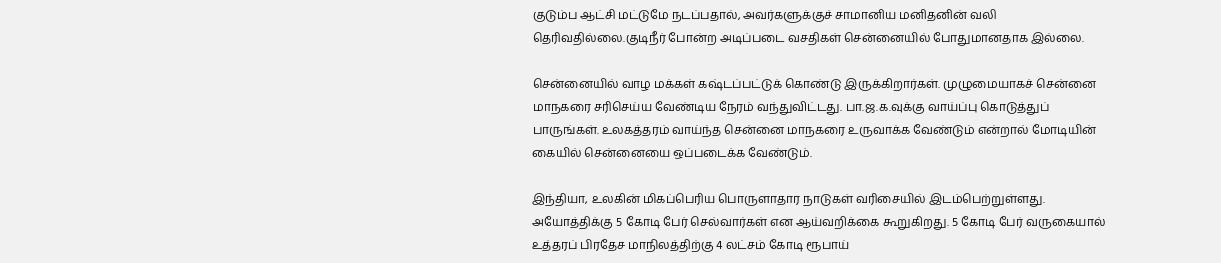குடும்ப ஆட்சி மட்டுமே நடப்பதால், அவர்களுக்குச் சாமானிய மனிதனின் வலி தெரிவதில்லை.குடிநீர் போன்ற அடிப்படை வசதிகள் சென்னையில் போதுமானதாக இல்லை.

சென்னையில் வாழ மக்கள் கஷ்டப்பட்டுக் கொண்டு இருக்கிறார்கள். முழுமையாகச் சென்னை மாநகரை சரிசெய்ய வேண்டிய நேரம் வந்துவிட்டது. பா.ஜ.க.வுக்கு வாய்ப்பு கொடுத்துப் பாருங்கள். உலகத்தரம் வாய்ந்த சென்னை மாநகரை உருவாக்க வேண்டும் என்றால் மோடியின் கையில் சென்னையை ஒப்படைக்க வேண்டும்.

இந்தியா, உலகின் மிகப்பெரிய பொருளாதார நாடுகள் வரிசையில் இடம்பெற்றுள்ளது. அயோத்திக்கு 5 கோடி பேர் செல்வார்கள் என ஆய்வறிக்கை கூறுகிறது. 5 கோடி பேர் வருகையால் உத்தரப் பிரதேச மாநிலத்திற்கு 4 லட்சம் கோடி ரூபாய்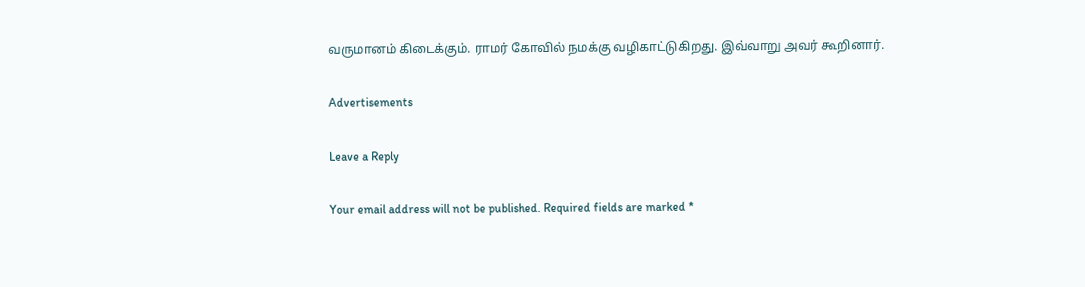வருமானம் கிடைக்கும். ராமர் கோவில் நமக்கு வழிகாட்டுகிறது. இவ்வாறு அவர் கூறினார்.

Advertisements

Leave a Reply

Your email address will not be published. Required fields are marked *